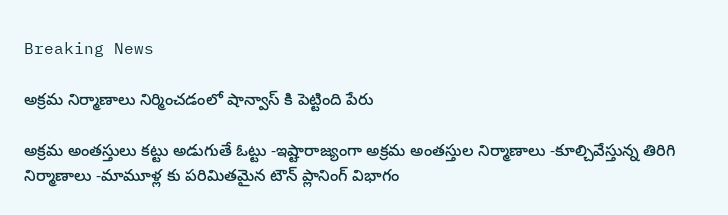Breaking News

అక్రమ నిర్మాణాలు నిర్మించడంలో షాన్వాస్ కి పెట్టింది పేరు

అక్రమ అంతస్తులు కట్టు అడుగుతే ఓట్టు -ఇష్టారాజ్యంగా అక్రమ అంతస్తుల నిర్మాణాలు -కూల్చివేస్తున్న తిరిగి నిర్మాణాలు -మామూళ్ల కు పరిమితమైన టౌన్ ప్లానింగ్ విభాగం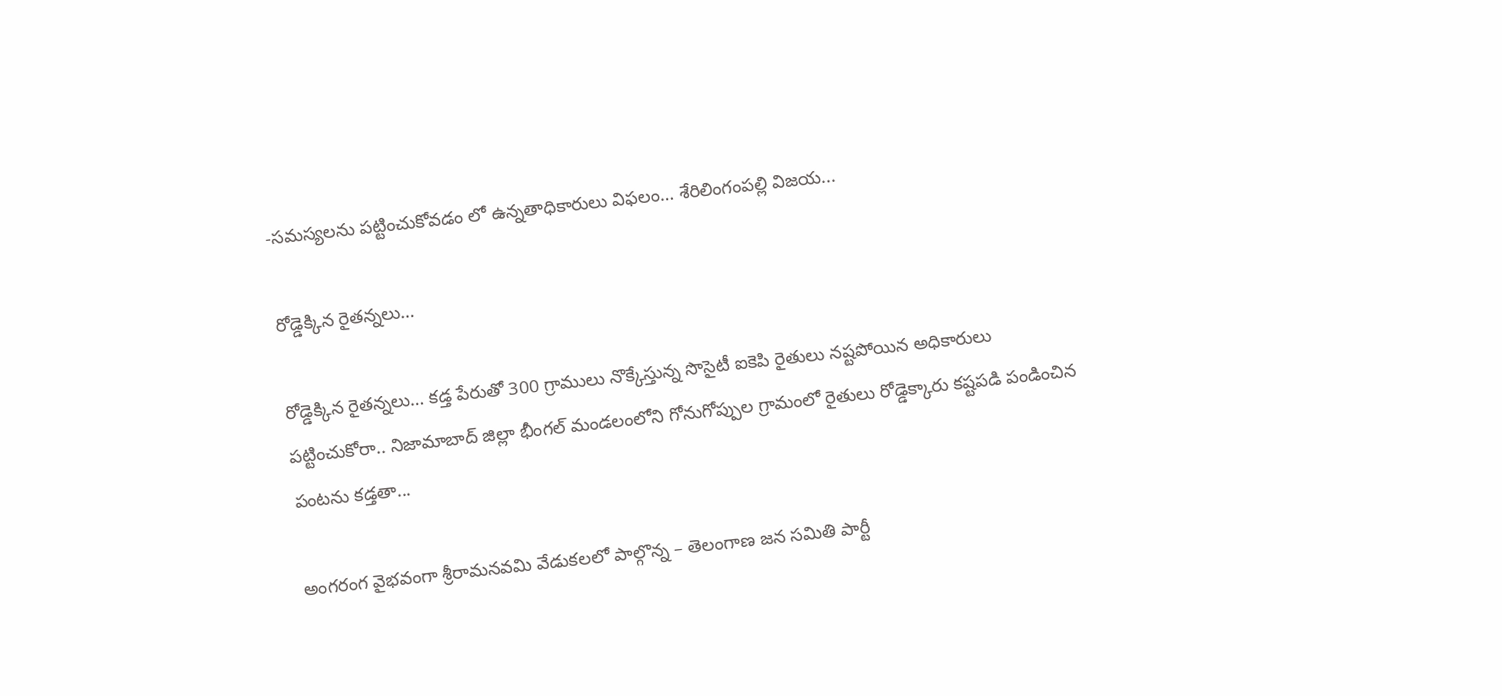-సమస్యలను పట్టించుకోవడం లో ఉన్నతాధికారులు విఫలం… శేరిలింగంపల్లి విజయ...

రోడ్డెక్కిన రైతన్నలు…

రోడ్డెక్కిన రైతన్నలు… కడ్త పేరుతో 300 గ్రాములు నొక్కేస్తున్న సొసైటీ ఐకెపి రైతులు నష్టపోయిన అధికారులు పట్టించుకోరా.. నిజామాబాద్ జిల్లా భీంగల్ మండలంలోని గోనుగోప్పుల గ్రామంలో రైతులు రోడ్డెక్కారు కష్టపడి పండించిన పంటను కడ్తతా...

అంగరంగ వైభవంగా శ్రీరామనవమి వేడుకలలో పాల్గొన్న – తెలంగాణ జన సమితి పార్టీ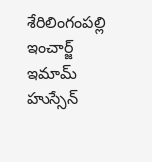శేరిలింగంపల్లి ఇంచార్జ్ ఇమామ్ హుస్సేన్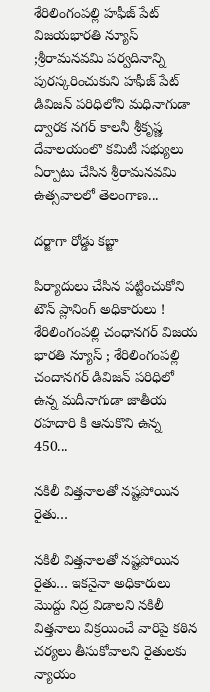శేరిలింగంపల్లి హఫీజ్ పేట్ విజయభారతి న్యూస్ ;శ్రీరామనవమి పర్వదినాన్ని పురస్కరించుకుని హఫీజ్ పేట్ డివిజన్ పరిధిలోని మధినాగుడా ద్వారక నగర్ కాలనీ శ్రీకృష్ణ దేవాలయంలొ కమిటీ సభ్యులు ఏర్పాటు చేసిన శ్రీరామనవమి ఉత్సవాలలో తెలంగాణ...

దర్జాగా రోడ్డు కబ్జా

పిర్యాదులు చేసిన పట్టించుకోని టౌన్ ప్లానింగ్ అధికారులు ! శేరిలింగంపల్లి చంధానగర్ విజయ భారతి న్యూస్ ; శేరిలింగంపల్లి చందానగర్ డివిజన్ పరిధిలో ఉన్న మదీనాగుడా జాతీయ రహదారి కి ఆనుకొని ఉన్న 450...

నకిలీ విత్తనాలతో నష్టపోయిన రైతు…

నకిలీ విత్తనాలతో నష్టపోయిన రైతు… ఇకనైనా అధికారులు మొద్దు నిద్ర విడాలని నకిలీ విత్తనాలు విక్రయించే వారిపై కఠిన చర్యలు తీసుకోవాలని రైతులకు న్యాయం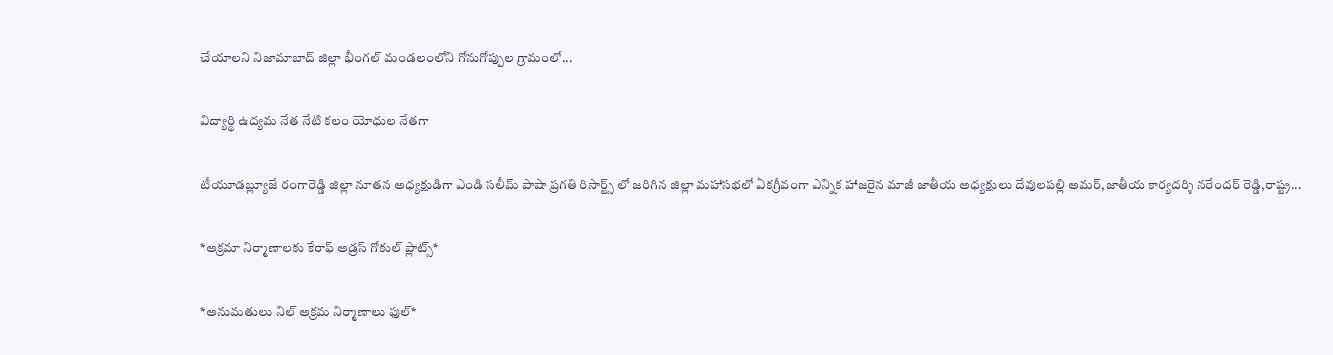చేయాలని నిజామాబాద్ జిల్లా భీంగల్ మండలంలోని గోనుగోప్పుల గ్రామంలో...

విద్యార్థి ఉద్యమ నేత నేటి కలం యోధుల నేతగా

టీయూడబ్ల్యూజే రంగారెడ్డి జిల్లా నూతన అధ్యక్షుడిగా ఎండి సలీమ్ పాషా ప్రగతి రిసార్ట్స్ లో జరిగిన జిల్లా మహాసభలో ఏకగ్రీవంగా ఎన్నిక హాజరైన మాజీ జాతీయ అధ్యక్షులు దేవులపల్లి అమర్,జాతీయ కార్యదర్శి నరేందర్ రెడ్డి,రాష్ట్ర...

*అక్రమా నిర్మాణాలకు కేరాఫ్ అడ్రస్ గోకుల్ ప్లాట్స్*

*అనుమతులు నిల్ అక్రమ నిర్మాణాలు ఫుల్*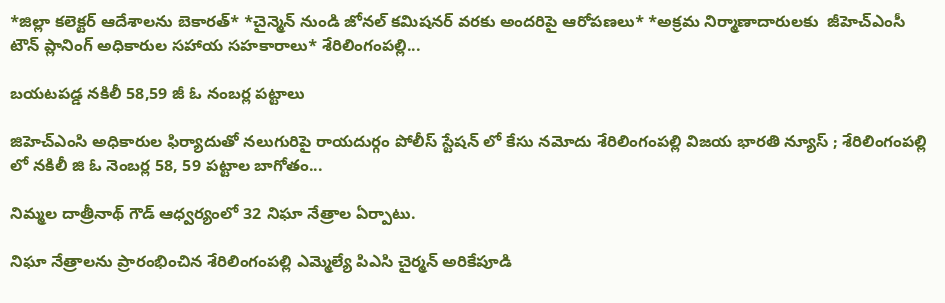*జిల్లా కలెక్టర్ ఆదేశాలను బెకారత్* *చైన్మెన్ నుండి జోనల్ కమిషనర్ వరకు అందరిపై ఆరోపణలు* *అక్రమ నిర్మాణాదారులకు  జీహెచ్ఎంసీ టౌన్ ప్లానింగ్ అధికారుల సహాయ సహకారాలు* శేరిలింగంపల్లి...

బయటపడ్డ నకిలీ 58,59 జీ ఓ నంబర్ల పట్టాలు

జిహెచ్ఎంసి అధికారుల ఫిర్యాదుతో నలుగురిపై రాయదుర్గం పోలీస్ స్టేషన్ లో కేసు నమోదు శేరిలింగంపల్లి విజయ భారతి న్యూస్ ; శేరిలింగంపల్లి లో నకిలీ జి ఓ నెంబర్ల 58, 59 పట్టాల బాగోతం...

నిమ్మల దాత్రీనాథ్ గౌడ్ ఆధ్వర్యంలో 32 నిఘా నేత్రాల ఏర్పాటు.

నిఘా నేత్రాలను ప్రారంభించిన శేరిలింగంపల్లి ఎమ్మెల్యే పిఎసి చైర్మన్ అరికేపూడి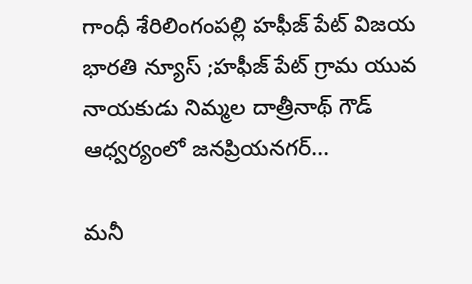గాంధీ శేరిలింగంపల్లి హఫీజ్ పేట్ విజయ భారతి న్యూస్ ;హఫీజ్ పేట్ గ్రామ యువ నాయకుడు నిమ్మల దాత్రీనాథ్ గౌడ్ ఆధ్వర్యంలో జనప్రియనగర్...

మనీ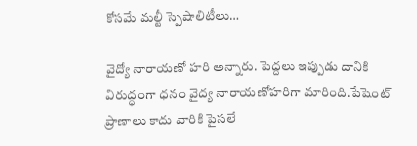కోసమే మల్టీ స్పెషాలిటీలు…

వైద్యో నారాయణో హరి అన్నారు. పెద్దలు ఇప్పుడు దానికి విరుద్ధంగా ధనం వైద్య నారాయణోహరిగా మారింది.పేషెంట్ ప్రాణాలు కాదు వారికి పైసలే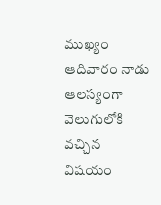ముఖ్యం ఆదివారం నాడు ఆలస్యంగా వెలుగులోకి వచ్చిన విషయం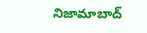నిజామాబాద్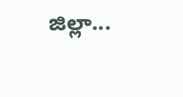జిల్లా...